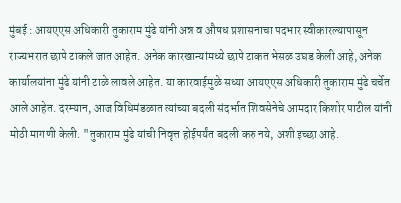मुंबई : आयएएस अधिकारी तुकाराम मुंढे यांनी अन्न व औषध प्रशासनाचा पदभार स्वीकारल्यापासून राज्यभरात छापे टाकले जात आहेत. अनेक कारखान्यांमध्ये छापे टाकत भेसळ उघड केली आहे, अनेक कार्यालयांना मुंढे यांनी टाळे लावले आहेत. या कारवाईमुळे सध्या आयएएस अधिकारी तुकाराम मुंढे चर्चेत आले आहेत. दरम्यान, आज विधिमंडळात त्यांच्या बदली संदर्भात शिवसेनेचे आमदार किशोर पाटील यांनी मोठी मागणी केली. "तुकाराम मुंढे यांची निवृत्त होईपर्यंत बदली करु नये, अशी इच्छा आहे.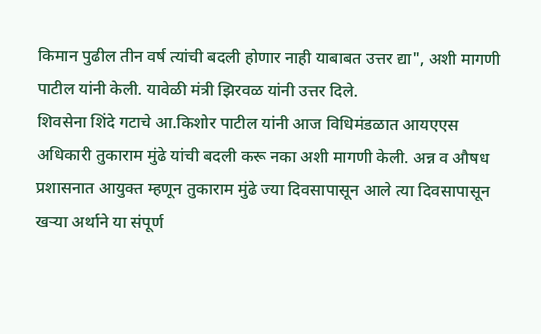किमान पुढील तीन वर्ष त्यांची बदली होणार नाही याबाबत उत्तर द्या", अशी मागणी पाटील यांनी केली. यावेळी मंत्री झिरवळ यांनी उत्तर दिले.
शिवसेना शिंदे गटाचे आ.किशोर पाटील यांनी आज विधिमंडळात आयएएस अधिकारी तुकाराम मुंढे यांची बदली करू नका अशी मागणी केली. अन्न व औषध प्रशासनात आयुक्त म्हणून तुकाराम मुंढे ज्या दिवसापासून आले त्या दिवसापासून खऱ्या अर्थाने या संपूर्ण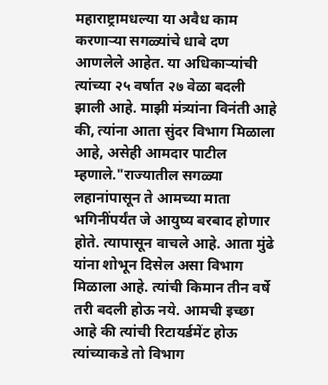महाराष्ट्रामधल्या या अवैध काम करणाऱ्या सगळ्यांचे धाबे दण आणलेले आहेत. या अधिकाऱ्यांची त्यांच्या २५ वर्षात २७ वेळा बदली झाली आहे. माझी मंत्र्यांना विनंती आहे की, त्यांना आता सुंदर विभाग मिळाला आहे, असेही आमदार पाटील म्हणाले."राज्यातील सगळ्या लहानांपासून ते आमच्या माता भगिनींपर्यंत जे आयुष्य बरबाद होणार होते. त्यापासून वाचले आहे. आता मुंढे यांना शोभून दिसेल असा विभाग मिळाला आहे. त्यांची किमान तीन वर्षे तरी बदली होऊ नये. आमची इच्छा आहे की त्यांची रिटायर्डमेंट होऊ त्यांच्याकडे तो विभाग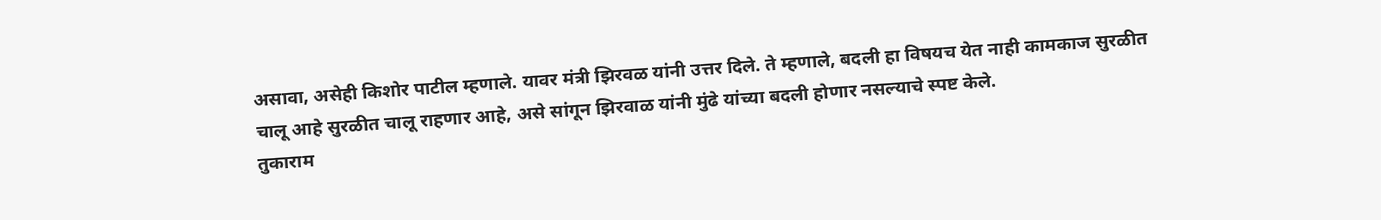असावा, असेही किशोर पाटील म्हणाले. यावर मंत्री झिरवळ यांनी उत्तर दिले. ते म्हणाले, बदली हा विषयच येत नाही कामकाज सुरळीत चालू आहे सुरळीत चालू राहणार आहे, असे सांगून झिरवाळ यांनी मुंढे यांच्या बदली होणार नसल्याचे स्पष्ट केले.
तुकाराम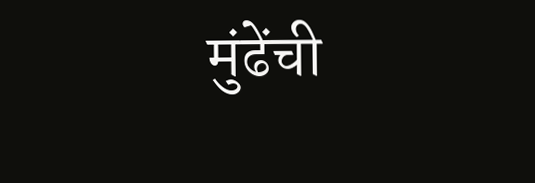मुंढेंची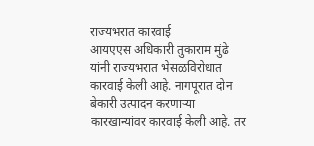राज्यभरात कारवाई
आयएएस अधिकारी तुकाराम मुंढे यांनी राज्यभरात भेसळविरोधात कारवाई केली आहे. नागपूरात दोन बेकारी उत्पादन करणाऱ्या कारखान्यांवर कारवाई केली आहे. तर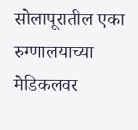सोलापूरातील एका रुग्णालयाच्या मेडिकलवर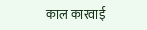काल कारवाई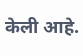केली आहे.